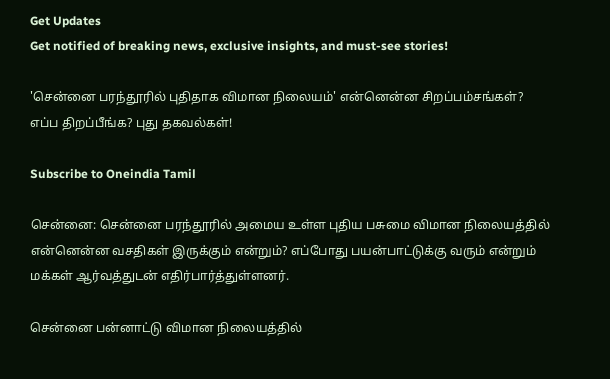Get Updates
Get notified of breaking news, exclusive insights, and must-see stories!

'சென்னை பரந்தூரில் புதிதாக விமான நிலையம்' என்னென்ன சிறப்பம்சங்கள்? எப்ப திறப்பீங்க? புது தகவல்கள்!

Subscribe to Oneindia Tamil

சென்னை: சென்னை பரந்தூரில் அமைய உள்ள புதிய பசுமை விமான நிலையத்தில் என்னென்ன வசதிகள் இருக்கும் என்றும்? எப்போது பயன்பாட்டுக்கு வரும் என்றும் மக்கள் ஆர்வத்துடன் எதிர்பார்த்துள்ளனர்.

சென்னை பன்னாட்டு விமான நிலையத்தில்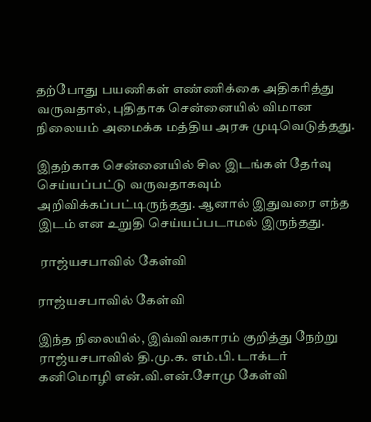தற்போது பயணிகள் எண்ணிக்கை அதிகரித்து வருவதால், புதிதாக சென்னையில் விமான நிலையம் அமைக்க மத்திய அரசு முடிவெடுத்தது.

இதற்காக சென்னையில் சில இடங்கள் தேர்வு செய்யப்பட்டு வருவதாகவும் அறிவிக்கப்பட்டிருந்தது. ஆனால் இதுவரை எந்த இடம் என உறுதி செய்யப்படாமல் இருந்தது.

 ராஜ்யசபாவில் கேள்வி

ராஜ்யசபாவில் கேள்வி

இந்த நிலையில், இவ்விவகாரம் குறித்து நேற்று ராஜ்யசபாவில் தி.மு.க. எம்.பி. டாக்டர் கனிமொழி என்.வி.என்.சோமு கேள்வி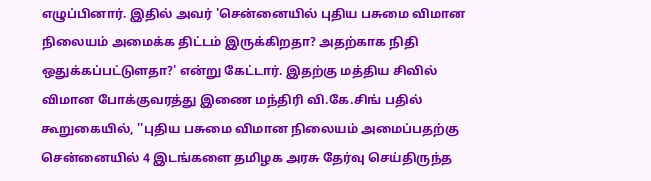எழுப்பினார். இதில் அவர் 'சென்னையில் புதிய பசுமை விமான நிலையம் அமைக்க திட்டம் இருக்கிறதா? அதற்காக நிதி ஒதுக்கப்பட்டுளதா?' என்று கேட்டார். இதற்கு மத்திய சிவில் விமான போக்குவரத்து இணை மந்திரி வி.கே.சிங் பதில் கூறுகையில், ''புதிய பசுமை விமான நிலையம் அமைப்பதற்கு சென்னையில் 4 இடங்களை தமிழக அரசு தேர்வு செய்திருந்த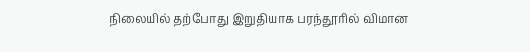நிலையில் தற்போது இறுதியாக பரந்தூரில் விமான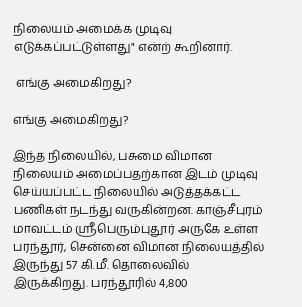நிலையம் அமைக்க முடிவு எடுக்கப்பட்டுள்ளது" என்ற் கூறினார்.

 எங்கு அமைகிறது?

எங்கு அமைகிறது?

இந்த நிலையில், பசுமை விமான நிலையம் அமைப்பதற்கான இடம் முடிவு செய்யப்பட்ட நிலையில் அடுத்தக்கட்ட பணிகள் நடந்து வருகின்றன. காஞ்சீபுரம் மாவட்டம் ஸ்ரீபெரும்புதூர் அருகே உள்ள பரந்தூர், சென்னை விமான நிலையத்தில் இருந்து 57 கி.மீ. தொலைவில் இருக்கிறது. பரந்தூரில் 4,800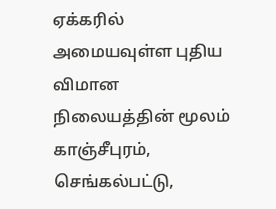ஏக்கரில் அமையவுள்ள புதிய விமான நிலையத்தின் மூலம் காஞ்சீபுரம், செங்கல்பட்டு,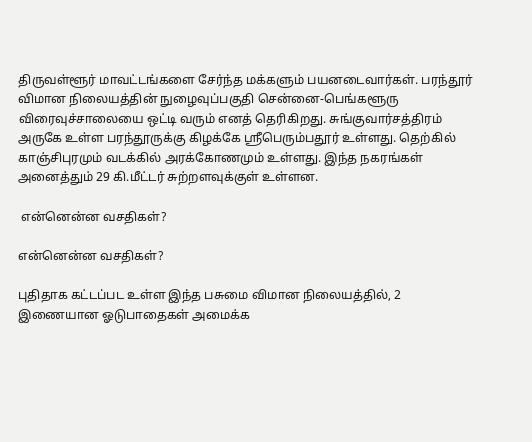திருவள்ளூர் மாவட்டங்களை சேர்ந்த மக்களும் பயனடைவார்கள். பரந்தூர் விமான நிலையத்தின் நுழைவுப்பகுதி சென்னை-பெங்களூரு விரைவுச்சாலையை ஒட்டி வரும் எனத் தெரிகிறது. சுங்குவார்சத்திரம் அருகே உள்ள பரந்தூருக்கு கிழக்கே ஸ்ரீபெரும்பதூர் உள்ளது. தெற்கில் காஞ்சிபுரமும் வடக்கில் அரக்கோணமும் உள்ளது. இந்த நகரங்கள் அனைத்தும் 29 கி.மீட்டர் சுற்றளவுக்குள் உள்ளன.

 என்னென்ன வசதிகள்?

என்னென்ன வசதிகள்?

புதிதாக கட்டப்பட உள்ள இந்த பசுமை விமான நிலையத்தில், 2 இணையான ஓடுபாதைகள் அமைக்க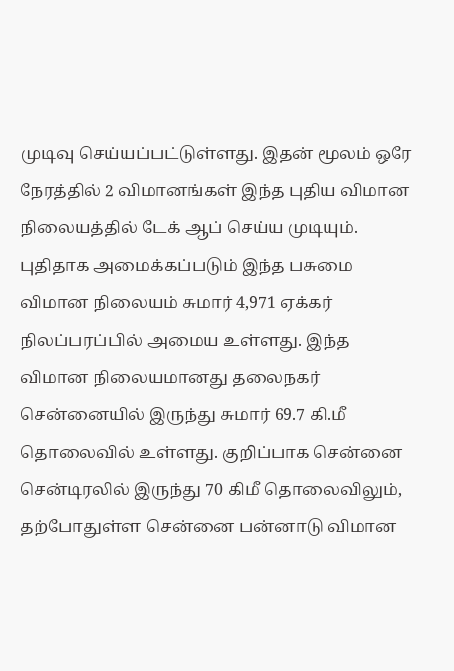முடிவு செய்யப்பட்டுள்ளது. இதன் மூலம் ஒரே நேரத்தில் 2 விமானங்கள் இந்த புதிய விமான நிலையத்தில் டேக் ஆப் செய்ய முடியும். புதிதாக அமைக்கப்படும் இந்த பசுமை விமான நிலையம் சுமார் 4,971 ஏக்கர் நிலப்பரப்பில் அமைய உள்ளது. இந்த விமான நிலையமானது தலைநகர் சென்னையில் இருந்து சுமார் 69.7 கி.மீ தொலைவில் உள்ளது. குறிப்பாக சென்னை சென்டிரலில் இருந்து 70 கிமீ தொலைவிலும், தற்போதுள்ள சென்னை பன்னாடு விமான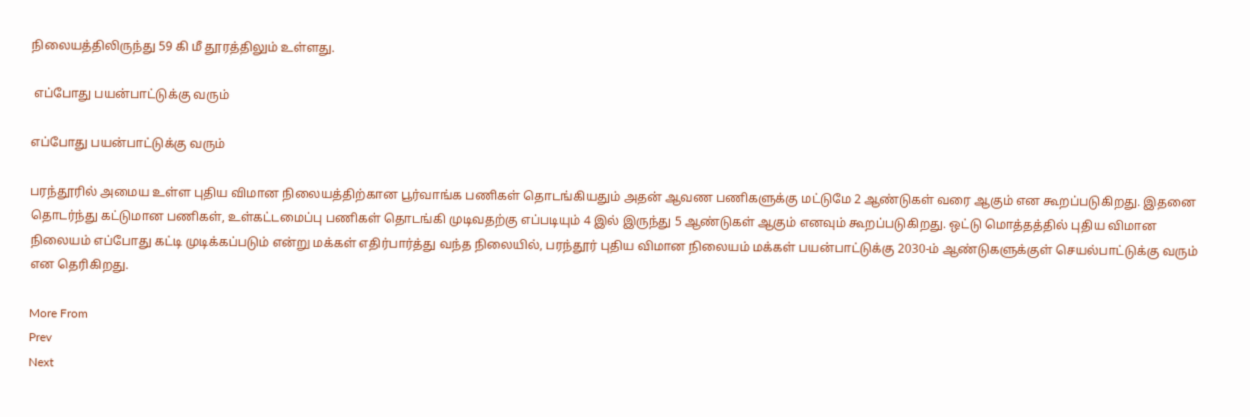நிலையத்திலிருந்து 59 கி மீ தூரத்திலும் உள்ளது.

 எப்போது பயன்பாட்டுக்கு வரும்

எப்போது பயன்பாட்டுக்கு வரும்

பரந்தூரில் அமைய உள்ள புதிய விமான நிலையத்திற்கான பூர்வாங்க பணிகள் தொடங்கியதும் அதன் ஆவண பணிகளுக்கு மட்டுமே 2 ஆண்டுகள் வரை ஆகும் என கூறப்படுகிறது. இதனை தொடர்ந்து கட்டுமான பணிகள், உள்கட்டமைப்பு பணிகள் தொடங்கி முடிவதற்கு எப்படியும் 4 இல் இருந்து 5 ஆண்டுகள் ஆகும் எனவும் கூறப்படுகிறது. ஒட்டு மொத்தத்தில் புதிய விமான நிலையம் எப்போது கட்டி முடிக்கப்படும் என்று மக்கள் எதிர்பார்த்து வந்த நிலையில், பரந்தூர் புதிய விமான நிலையம் மக்கள் பயன்பாட்டுக்கு 2030-ம் ஆண்டுகளுக்குள் செயல்பாட்டுக்கு வரும் என தெரிகிறது.

More From
Prev
Next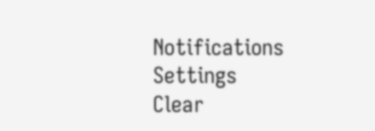Notifications
Settings
Clear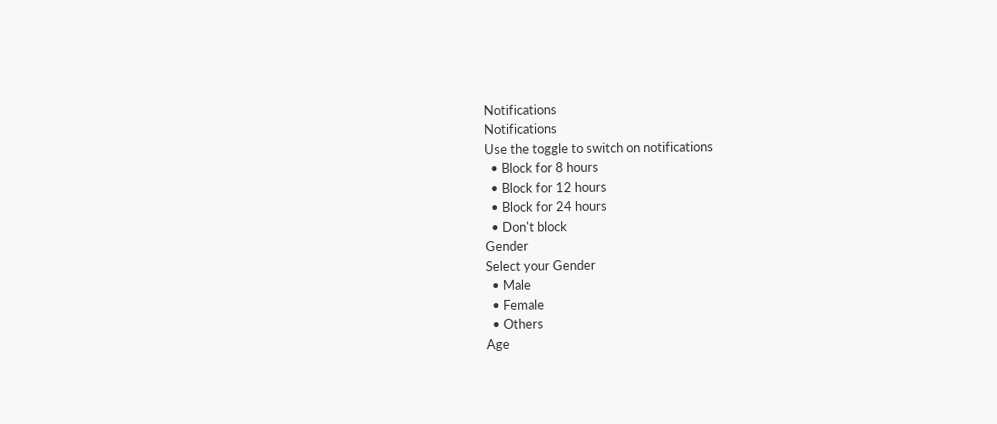Notifications
Notifications
Use the toggle to switch on notifications
  • Block for 8 hours
  • Block for 12 hours
  • Block for 24 hours
  • Don't block
Gender
Select your Gender
  • Male
  • Female
  • Others
Age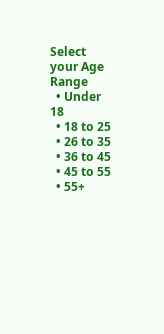Select your Age Range
  • Under 18
  • 18 to 25
  • 26 to 35
  • 36 to 45
  • 45 to 55
  • 55+